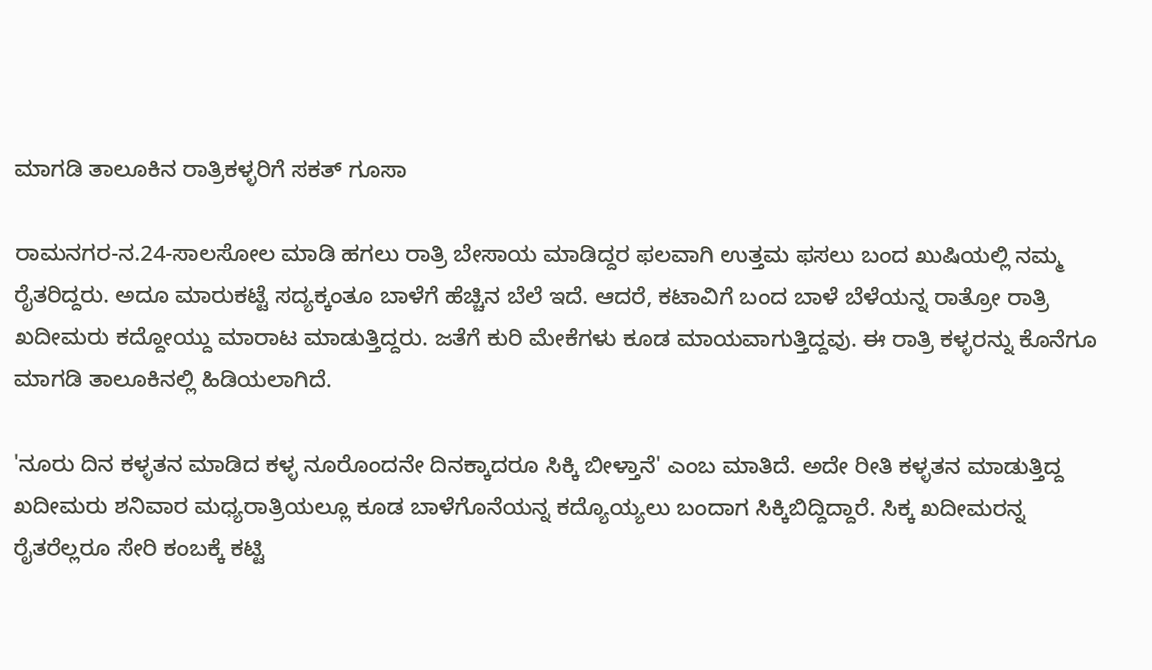ಮಾಗಡಿ ತಾಲೂಕಿನ ರಾತ್ರಿಕಳ್ಳರಿಗೆ ಸಕತ್ ಗೂಸಾ

ರಾಮನಗರ-ನ.24-ಸಾಲಸೋಲ ಮಾಡಿ ಹಗಲು ರಾತ್ರಿ ಬೇಸಾಯ ಮಾಡಿದ್ದರ ಫಲವಾಗಿ ಉತ್ತಮ ಫಸಲು ಬಂದ ಖುಷಿಯಲ್ಲಿ ನಮ್ಮ ರೈತರಿದ್ದರು. ಅದೂ ಮಾರುಕಟ್ಟೆ ಸದ್ಯಕ್ಕಂತೂ ಬಾಳೆಗೆ ಹೆಚ್ಚಿನ ಬೆಲೆ ಇದೆ. ಆದರೆ, ಕಟಾವಿಗೆ ಬಂದ ಬಾಳೆ ಬೆಳೆಯನ್ನ ರಾತ್ರೋ ರಾತ್ರಿ ಖದೀಮರು ಕದ್ದೋಯ್ದು ಮಾರಾಟ ಮಾಡುತ್ತಿದ್ದರು. ಜತೆಗೆ ಕುರಿ ಮೇಕೆಗಳು ಕೂಡ ಮಾಯವಾಗುತ್ತಿದ್ದವು. ಈ ರಾತ್ರಿ ಕಳ್ಳರನ್ನು ಕೊನೆಗೂ ಮಾಗಡಿ ತಾಲೂಕಿನಲ್ಲಿ ಹಿಡಿಯಲಾಗಿದೆ.

'ನೂರು ದಿನ ಕಳ್ಳತನ ಮಾಡಿದ ಕಳ್ಳ ನೂರೊಂದನೇ ದಿನಕ್ಕಾದರೂ ಸಿಕ್ಕಿ ಬೀಳ್ತಾನೆ' ಎಂಬ ಮಾತಿದೆ. ಅದೇ ರೀತಿ ಕಳ್ಳತನ ಮಾಡುತ್ತಿದ್ದ ಖದೀಮರು ಶನಿವಾರ ಮಧ್ಯರಾತ್ರಿಯಲ್ಲೂ ಕೂಡ ಬಾಳೆಗೊನೆಯನ್ನ ಕದ್ಯೊಯ್ಯಲು ಬಂದಾಗ ಸಿಕ್ಕಿಬಿದ್ದಿದ್ದಾರೆ. ಸಿಕ್ಕ ಖದೀಮರನ್ನ ರೈತರೆಲ್ಲರೂ ಸೇರಿ ಕಂಬಕ್ಕೆ ಕಟ್ಟಿ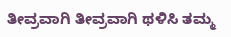ತೀವ್ರವಾಗಿ ತೀವ್ರವಾಗಿ ಥಳಿಸಿ ತಮ್ಮ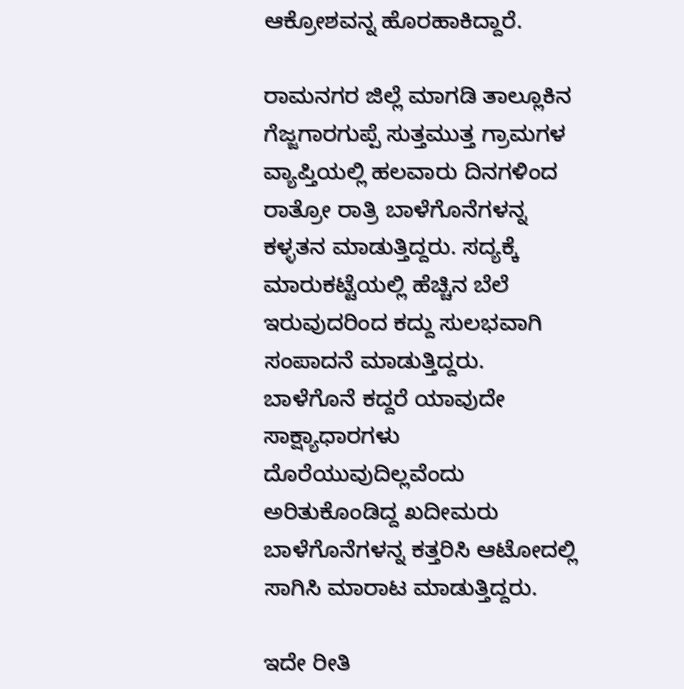ಆಕ್ರೋಶವನ್ನ ಹೊರಹಾಕಿದ್ದಾರೆ.

ರಾಮನಗರ ಜಿಲ್ಲೆ ಮಾಗಡಿ ತಾಲ್ಲೂಕಿನ ಗೆಜ್ಜಗಾರಗುಪ್ಪೆ ಸುತ್ತಮುತ್ತ ಗ್ರಾಮಗಳ ವ್ಯಾಪ್ತಿಯಲ್ಲಿ ಹಲವಾರು ದಿನಗಳಿಂದ ರಾತ್ರೋ ರಾತ್ರಿ ಬಾಳೆಗೊನೆಗಳನ್ನ ಕಳ್ಳತನ ಮಾಡುತ್ತಿದ್ದರು. ಸದ್ಯಕ್ಕೆ ಮಾರುಕಟ್ಟೆಯಲ್ಲಿ ಹೆಚ್ಚಿನ ಬೆಲೆ ಇರುವುದರಿಂದ ಕದ್ದು ಸುಲಭವಾಗಿ ಸಂಪಾದನೆ ಮಾಡುತ್ತಿದ್ದರು. ಬಾಳೆಗೊನೆ ಕದ್ದರೆ ಯಾವುದೇ ಸಾಕ್ಷ್ಯಾಧಾರಗಳು ದೊರೆಯುವುದಿಲ್ಲವೆಂದು ಅರಿತುಕೊಂಡಿದ್ದ ಖದೀಮರು ಬಾಳೆಗೊನೆಗಳನ್ನ ಕತ್ತರಿಸಿ ಆಟೋದಲ್ಲಿ ಸಾಗಿಸಿ ಮಾರಾಟ ಮಾಡುತ್ತಿದ್ದರು.

ಇದೇ ರೀತಿ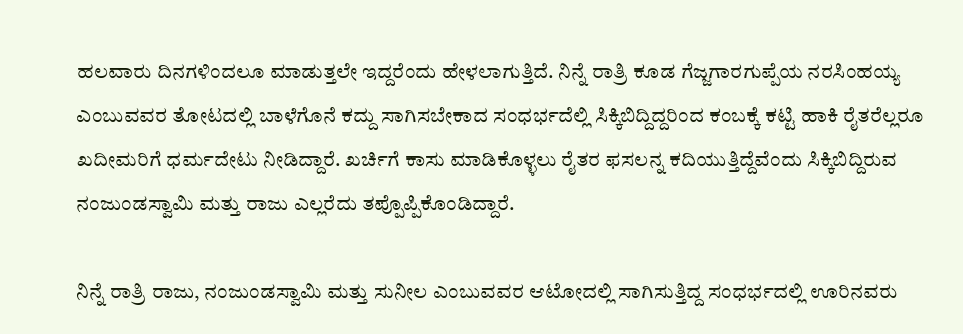ಹಲವಾರು ದಿನಗಳಿಂದಲೂ ಮಾಡುತ್ತಲೇ ಇದ್ದರೆಂದು ಹೇಳಲಾಗುತ್ತಿದೆ. ನಿನ್ನೆ ರಾತ್ರಿ ಕೂಡ ಗೆಜ್ಜಗಾರಗುಪ್ಪೆಯ ನರಸಿಂಹಯ್ಯ ಎಂಬುವವರ ತೋಟದಲ್ಲಿ ಬಾಳೆಗೊನೆ ಕದ್ದು ಸಾಗಿಸಬೇಕಾದ ಸಂಧರ್ಭದೆಲ್ಲಿ ಸಿಕ್ಕಿಬಿದ್ದಿದ್ದರಿಂದ ಕಂಬಕ್ಕೆ ಕಟ್ಟಿ ಹಾಕಿ ರೈತರೆಲ್ಲರೂ ಖದೀಮರಿಗೆ ಧರ್ಮದೇಟು ನೀಡಿದ್ದಾರೆ. ಖರ್ಚಿಗೆ ಕಾಸು ಮಾಡಿಕೊಳ್ಳಲು ರೈತರ ಫಸಲನ್ನ ಕದಿಯುತ್ತಿದ್ದೆವೆಂದು ಸಿಕ್ಕಿಬಿದ್ದಿರುವ ನಂಜುಂಡಸ್ವಾಮಿ ಮತ್ತು ರಾಜು ಎಲ್ಲರೆದು ತಪ್ಪೊಪ್ಪಿಕೊಂಡಿದ್ದಾರೆ.

ನಿನ್ನೆ ರಾತ್ರಿ ರಾಜು, ನಂಜುಂಡಸ್ವಾಮಿ ಮತ್ತು ಸುನೀಲ ಎಂಬುವವರ ಆಟೋದಲ್ಲಿ ಸಾಗಿಸುತ್ತಿದ್ದ ಸಂಧರ್ಭದಲ್ಲಿ ಊರಿನವರು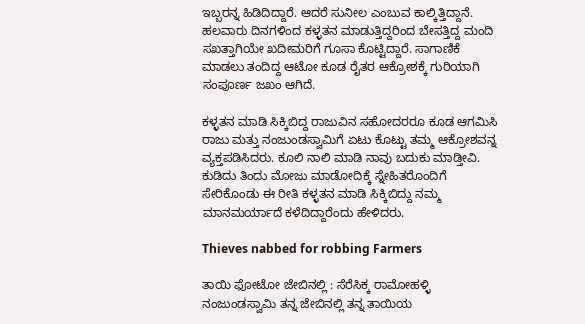ಇಬ್ಬರನ್ನ ಹಿಡಿದಿದ್ದಾರೆ. ಆದರೆ ಸುನೀಲ ಎಂಬುವ ಕಾಲ್ಕಿತ್ತಿದ್ದಾನೆ. ಹಲವಾರು ದಿನಗಳಿಂದ ಕಳ್ಳತನ ಮಾಡುತ್ತಿದ್ದರಿಂದ ಬೇಸತ್ತಿದ್ದ ಮಂದಿ ಸಖತ್ತಾಗಿಯೇ ಖದೀಮರಿಗೆ ಗೂಸಾ ಕೊಟ್ಟಿದ್ದಾರೆ. ಸಾಗಾಣಿಕೆ ಮಾಡಲು ತಂದಿದ್ದ ಆಟೋ ಕೂಡ ರೈತರ ಆಕ್ರೋಶಕ್ಕೆ ಗುರಿಯಾಗಿ ಸಂಪೂರ್ಣ ಜಖಂ ಆಗಿದೆ.

ಕಳ್ಳತನ ಮಾಡಿ ಸಿಕ್ಕಿಬಿದ್ದ ರಾಜುವಿನ ಸಹೋದರರೂ ಕೂಡ ಆಗಮಿಸಿ ರಾಜು ಮತ್ತು ನಂಜುಂಡಸ್ವಾಮಿಗೆ ಏಟು ಕೊಟ್ಟು ತಮ್ಮ ಆಕ್ರೋಶವನ್ನ ವ್ಯಕ್ತಪಡಿಸಿದರು. ಕೂಲಿ ನಾಲಿ ಮಾಡಿ ನಾವು ಬದುಕು ಮಾಡ್ತೀವಿ. ಕುಡಿದು ತಿಂದು ಮೋಜು ಮಾಡೋದಿಕ್ಕೆ ಸ್ನೇಹಿತರೊಂದಿಗೆ ಸೇರಿಕೊಂಡು ಈ ರೀತಿ ಕಳ್ಳತನ ಮಾಡಿ ಸಿಕ್ಕಿಬಿದ್ದು ನಮ್ಮ ಮಾನಮರ್ಯಾದೆ ಕಳೆದಿದ್ದಾರೆಂದು ಹೇಳಿದರು.

Thieves nabbed for robbing Farmers

ತಾಯಿ ಫೋಟೋ ಜೇಬಿನಲ್ಲಿ : ಸೆರೆಸಿಕ್ಕ ರಾಮೋಹಳ್ಳಿ ನಂಜುಂಡಸ್ವಾಮಿ ತನ್ನ ಜೇಬಿನಲ್ಲಿ ತನ್ನ ತಾಯಿಯ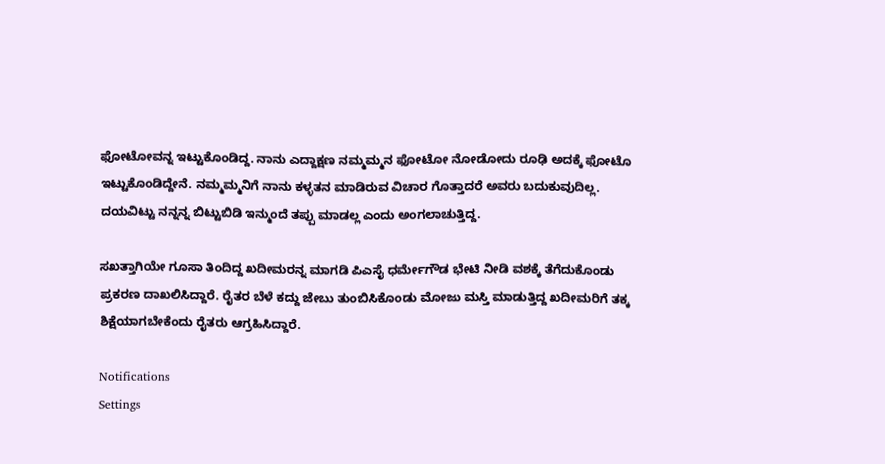ಫೋಟೋವನ್ನ ಇಟ್ಟುಕೊಂಡಿದ್ದ. ನಾನು ಎದ್ದಾಕ್ಷಣ ನಮ್ಮಮ್ಮನ ಫೋಟೋ ನೋಡೋದು ರೂಢಿ ಅದಕ್ಕೆ ಫೋಟೊ ಇಟ್ಟುಕೊಂಡಿದ್ದೇನೆ. ನಮ್ಮಮ್ಮನಿಗೆ ನಾನು ಕಳ್ಳತನ ಮಾಡಿರುವ ವಿಚಾರ ಗೊತ್ತಾದರೆ ಅವರು ಬದುಕುವುದಿಲ್ಲ. ದಯವಿಟ್ಟು ನನ್ನನ್ನ ಬಿಟ್ಟುಬಿಡಿ ಇನ್ಮುಂದೆ ತಪ್ಪು ಮಾಡಲ್ಲ ಎಂದು ಅಂಗಲಾಚುತ್ತಿದ್ದ.

ಸಖತ್ತಾಗಿಯೇ ಗೂಸಾ ತಿಂದಿದ್ದ ಖದೀಮರನ್ನ ಮಾಗಡಿ ಪಿಎಸೈ ಧರ್ಮೇಗೌಡ ಭೇಟಿ ನೀಡಿ ವಶಕ್ಕೆ ತೆಗೆದುಕೊಂಡು ಪ್ರಕರಣ ದಾಖಲಿಸಿದ್ದಾರೆ. ರೈತರ ಬೆಳೆ ಕದ್ದು ಜೇಬು ತುಂಬಿಸಿಕೊಂಡು ಮೋಜು ಮಸ್ತಿ ಮಾಡುತ್ತಿದ್ದ ಖದೀಮರಿಗೆ ತಕ್ಕ ಶಿಕ್ಷೆಯಾಗಬೇಕೆಂದು ರೈತರು ಆಗ್ರಹಿಸಿದ್ದಾರೆ.

Notifications
Settings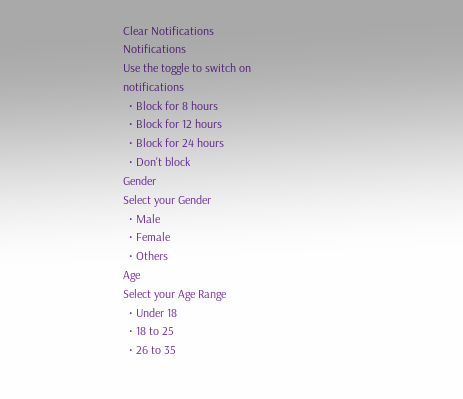Clear Notifications
Notifications
Use the toggle to switch on notifications
  • Block for 8 hours
  • Block for 12 hours
  • Block for 24 hours
  • Don't block
Gender
Select your Gender
  • Male
  • Female
  • Others
Age
Select your Age Range
  • Under 18
  • 18 to 25
  • 26 to 35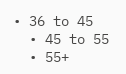• 36 to 45
  • 45 to 55
  • 55+